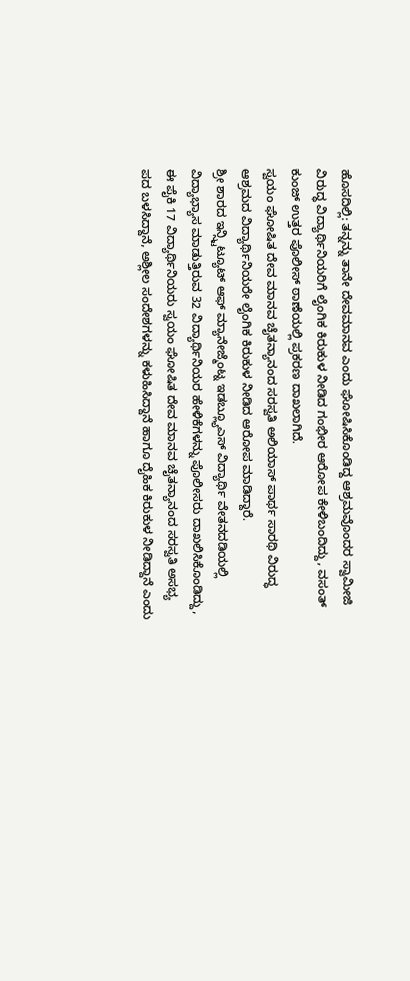ಹೊಸದಿಲ್ಲಿ: ತನ್ನನ್ನು ತಾನೇ ದೇವಮಾನವ ಎಂದು ಘೋಷಿಸಿಕೊಂಡಿದ್ದ ಆಶ್ರಮವೊಂದರ ಸ್ವಾಮೀಜಿ ವಿರುದ್ಧ ವಿದ್ಯಾರ್ಥಿನಿಯರಿಗೆ ಲೈಂಗಿಕ ಕಿರುಕುಳ ನೀಡಿದ ಗಂಭೀರ ಆರೋಪ ಕೇಳಿಬಂದಿದ್ದು, ವಸಂತ್ ಕುಂಜ್ ಉತ್ತರ ಪೊಲೀಸ್ ಠಾಣೆಯಲ್ಲಿ ಪ್ರಕರಣ ದಾಖಲಾಗಿದೆ.
ಸ್ವಯಂ ಘೋಷಿತ ದೇವ ಮಾನವ ಚೈತನ್ಯಾನಂದ ಸರಸ್ವತಿ ಅಲಿಯಾಸ್ ಪಾರ್ಥ ಸಾರಥಿ ವಿರುದ್ಧ ಆಶ್ರಮದ ವಿದ್ಯಾರ್ಥಿನಿಯರೇ ಲೈಂಗಿಕ ಕಿರುಕುಳ ನೀಡಿದ ಆರೋಪ ಮಾಡಿದ್ದಾರೆ.
ಶ್ರೀ ಶಾರದ ಇನ್ಸ್ಟಿಟ್ಯೂಟ್ ಆಫ್ ಮ್ಯಾನೇಜ್ಮೆಂಟ್ನ ಇಡಬ್ಲ್ಯೂಎಸ್ ವಿದ್ಯಾರ್ಥಿ ವೇತನದಡಿಯಲ್ಲಿ ವಿದ್ಯಾಭ್ಯಾಸ ಮಾಡುತ್ತಿರುವ 32 ವಿದ್ಯಾರ್ಥಿನಿಯರ ಹೇಳಿಕೆಗಳನ್ನು ಪೊಲೀಸರು ದಾಖಲಿಸಿಕೊಂಡಿದ್ದು, ಈ ಪೈಕಿ 17 ವಿದ್ಯಾರ್ಥಿನಿಯರು ಸ್ವಯಂ ಘೋಷಿತ ದೇವ ಮಾನವ ಚೈತನ್ಯಾನಂದ ಸರಸ್ವತಿ ಅಸಭ್ಯ ಪದ ಬಳಸಿದ್ದಾನೆ, ಅಶ್ಲೀಲ ಸಂದೇಶಗಳನ್ನು ಕಳುಹಿಸಿದ್ದಾನೆ ಹಾಗೂ ದೈಹಿಕ ಕಿರುಕುಳ ನೀಡಿದ್ದಾನೆ ಎಂದು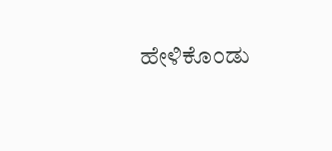ಹೇಳಿಕೊಂಡು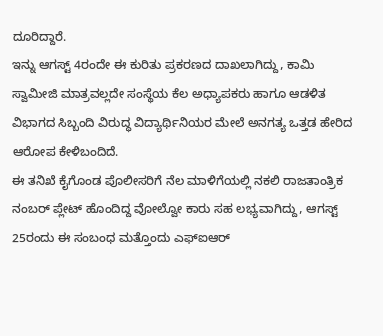ದೂರಿದ್ದಾರೆ.
ಇನ್ನು ಆಗಸ್ಟ್ 4ರಂದೇ ಈ ಕುರಿತು ಪ್ರಕರಣದ ದಾಖಲಾಗಿದ್ದು, ಕಾಮಿ ಸ್ವಾಮೀಜಿ ಮಾತ್ರವಲ್ಲದೇ ಸಂಸ್ಥೆಯ ಕೆಲ ಅಧ್ಯಾಪಕರು ಹಾಗೂ ಆಡಳಿತ ವಿಭಾಗದ ಸಿಬ್ಬಂದಿ ವಿರುದ್ಧ ವಿದ್ಯಾರ್ಥಿನಿಯರ ಮೇಲೆ ಅನಗತ್ಯ ಒತ್ತಡ ಹೇರಿದ ಆರೋಪ ಕೇಳಿಬಂದಿದೆ.
ಈ ತನಿಖೆ ಕೈಗೊಂಡ ಪೊಲೀಸರಿಗೆ ನೆಲ ಮಾಳಿಗೆಯಲ್ಲಿ ನಕಲಿ ರಾಜತಾಂತ್ರಿಕ ನಂಬರ್ ಪ್ಲೇಟ್ ಹೊಂದಿದ್ದ ವೋಲ್ವೋ ಕಾರು ಸಹ ಲಭ್ಯವಾಗಿದ್ದು, ಆಗಸ್ಟ್ 25ರಂದು ಈ ಸಂಬಂಧ ಮತ್ತೊಂದು ಎಫ್ಐಆರ್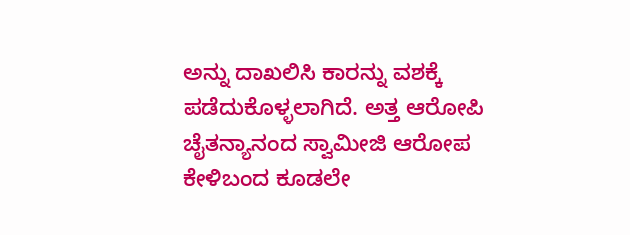ಅನ್ನು ದಾಖಲಿಸಿ ಕಾರನ್ನು ವಶಕ್ಕೆ ಪಡೆದುಕೊಳ್ಳಲಾಗಿದೆ. ಅತ್ತ ಆರೋಪಿ ಚೈತನ್ಯಾನಂದ ಸ್ವಾಮೀಜಿ ಆರೋಪ ಕೇಳಿಬಂದ ಕೂಡಲೇ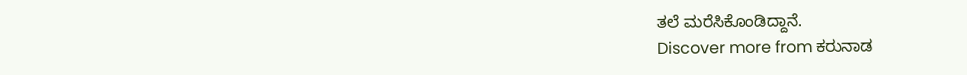ತಲೆ ಮರೆಸಿಕೊಂಡಿದ್ದಾನೆ.
Discover more from ಕರುನಾಡ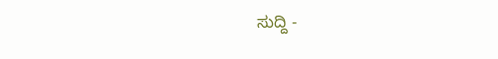ಸುದ್ದಿ -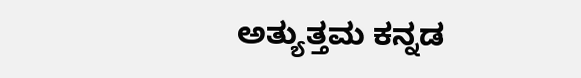ಅತ್ಯುತ್ತಮ ಕನ್ನಡ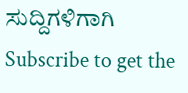ಸುದ್ದಿಗಳಿಗಾಗಿ
Subscribe to get the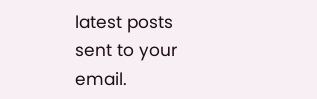latest posts sent to your email.